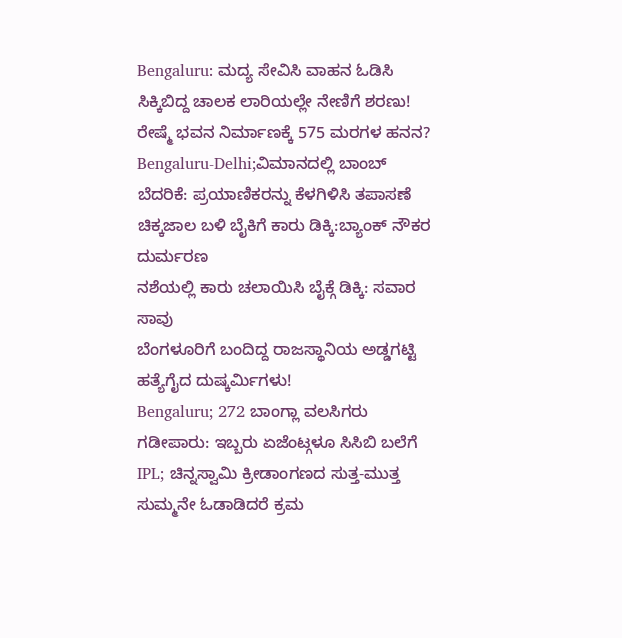Bengaluru: ಮದ್ಯ ಸೇವಿಸಿ ವಾಹನ ಓಡಿಸಿ ಸಿಕ್ಕಿಬಿದ್ದ ಚಾಲಕ ಲಾರಿಯಲ್ಲೇ ನೇಣಿಗೆ ಶರಣು!
ರೇಷ್ಮೆ ಭವನ ನಿರ್ಮಾಣಕ್ಕೆ 575 ಮರಗಳ ಹನನ?
Bengaluru-Delhi;ವಿಮಾನದಲ್ಲಿ ಬಾಂಬ್ ಬೆದರಿಕೆ: ಪ್ರಯಾಣಿಕರನ್ನು ಕೆಳಗಿಳಿಸಿ ತಪಾಸಣೆ
ಚಿಕ್ಕಜಾಲ ಬಳಿ ಬೈಕಿಗೆ ಕಾರು ಡಿಕ್ಕಿ:ಬ್ಯಾಂಕ್ ನೌಕರ ದುರ್ಮರಣ
ನಶೆಯಲ್ಲಿ ಕಾರು ಚಲಾಯಿಸಿ ಬೈಕ್ಗೆ ಡಿಕ್ಕಿ: ಸವಾರ ಸಾವು
ಬೆಂಗಳೂರಿಗೆ ಬಂದಿದ್ದ ರಾಜಸ್ಥಾನಿಯ ಅಡ್ಡಗಟ್ಟಿ ಹತ್ಯೆಗೈದ ದುಷ್ಕರ್ಮಿಗಳು!
Bengaluru; 272 ಬಾಂಗ್ಲಾ ವಲಸಿಗರು ಗಡೀಪಾರು: ಇಬ್ಬರು ಏಜೆಂಟ್ಗಳೂ ಸಿಸಿಬಿ ಬಲೆಗೆ
IPL; ಚಿನ್ನಸ್ವಾಮಿ ಕ್ರೀಡಾಂಗಣದ ಸುತ್ತ-ಮುತ್ತ ಸುಮ್ಮನೇ ಓಡಾಡಿದರೆ ಕ್ರಮ